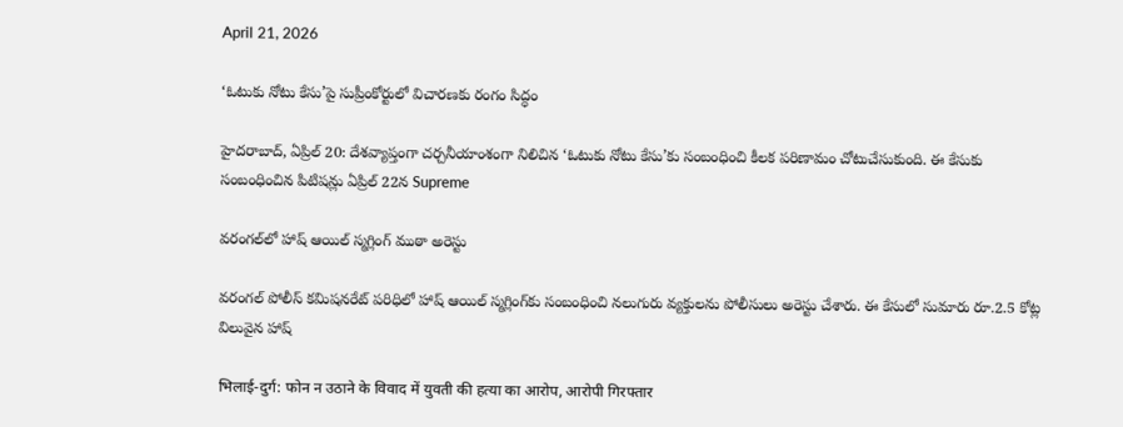April 21, 2026

‘ఓటుకు నోటు కేసు’పై సుప్రీంకోర్టులో విచారణకు రంగం సిద్ధం

హైదరాబాద్‌, ఏప్రిల్‌ 20: దేశవ్యాప్తంగా చర్చనీయాంశంగా నిలిచిన ‘ఓటుకు నోటు కేసు’కు సంబంధించి కీలక పరిణామం చోటుచేసుకుంది. ఈ కేసుకు సంబంధించిన పిటిషన్లు ఏప్రిల్‌ 22న Supreme

వరంగల్‌లో హాష్ ఆయిల్ స్మగ్లింగ్ ముఠా అరెస్టు

వరంగల్ పోలీస్ కమిషనరేట్ పరిధిలో హాష్ ఆయిల్ స్మగ్లింగ్‌కు సంబంధించి నలుగురు వ్యక్తులను పోలీసులు అరెస్టు చేశారు. ఈ కేసులో సుమారు రూ.2.5 కోట్ల విలువైన హాష్

भिलाई-दुर्ग: फोन न उठाने के विवाद में युवती की हत्या का आरोप, आरोपी गिरफ्तार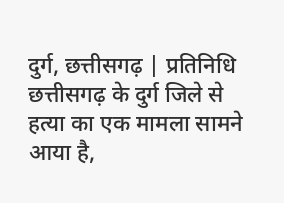दुर्ग, छत्तीसगढ़ | प्रतिनिधि छत्तीसगढ़ के दुर्ग जिले से हत्या का एक मामला सामने आया है,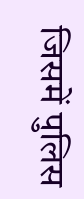जिसमें पुलिस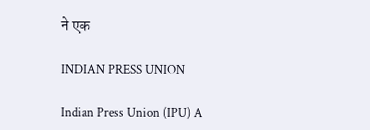ने एक

INDIAN PRESS UNION

Indian Press Union (IPU) A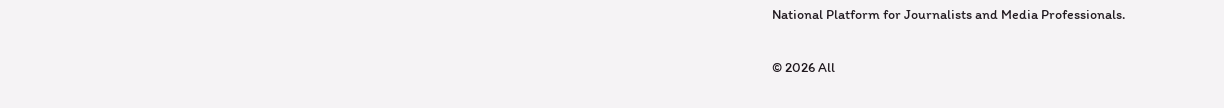National Platform for Journalists and Media Professionals.

© 2026 All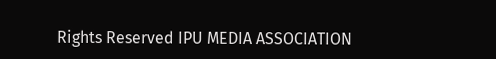Rights Reserved IPU MEDIA ASSOCIATION